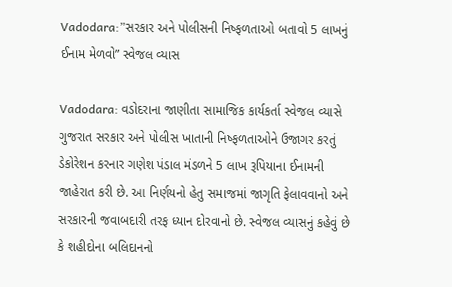Vadodara:”સરકાર અને પોલીસની નિષ્ફળતાઓ બતાવો 5 લાખનું ઈનામ મેળવો” સ્વેજલ વ્યાસ

Vadodara: વડોદરાના જાણીતા સામાજિક કાર્યકર્તા સ્વેજલ વ્યાસે ગુજરાત સરકાર અને પોલીસ ખાતાની નિષ્ફળતાઓને ઉજાગર કરતું ડેકોરેશન કરનાર ગણેશ પંડાલ મંડળને 5 લાખ રૂપિયાના ઈનામની જાહેરાત કરી છે. આ નિર્ણયનો હેતુ સમાજમાં જાગૃતિ ફેલાવવાનો અને સરકારની જવાબદારી તરફ ધ્યાન દોરવાનો છે. સ્વેજલ વ્યાસનું કહેવું છે કે શહીદોના બલિદાનનો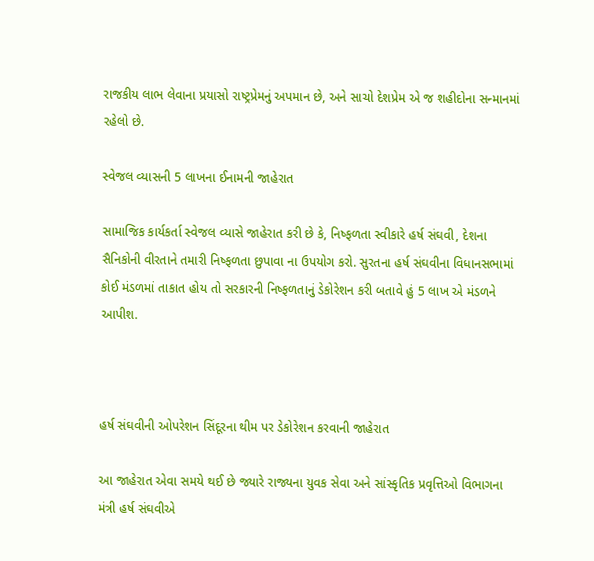રાજકીય લાભ લેવાના પ્રયાસો રાષ્ટ્રપ્રેમનું અપમાન છે, અને સાચો દેશપ્રેમ એ જ શહીદોના સન્માનમાં રહેલો છે.

સ્વેજલ વ્યાસની 5 લાખના ઈનામની જાહેરાત

સામાજિક કાર્યકર્તા સ્વેજલ વ્યાસે જાહેરાત કરી છે કે, નિષ્ફળતા સ્વીકારે હર્ષ સંઘવી, દેશના સૈનિકોની વીરતાને તમારી નિષ્ફળતા છુપાવા ના ઉપયોગ કરો. સુરતના હર્ષ સંઘવીના વિધાનસભામાં કોઈ મંડળમાં તાકાત હોય તો સરકારની નિષ્ફળતાનું ડેકોરેશન કરી બતાવે હું 5 લાખ એ મંડળને આપીશ.



હર્ષ સંઘવીની ઓપરેશન સિંદૂરના થીમ પર ડેકોરેશન કરવાની જાહેરાત

આ જાહેરાત એવા સમયે થઈ છે જ્યારે રાજ્યના યુવક સેવા અને સાંસ્કૃતિક પ્રવૃત્તિઓ વિભાગના મંત્રી હર્ષ સંઘવીએ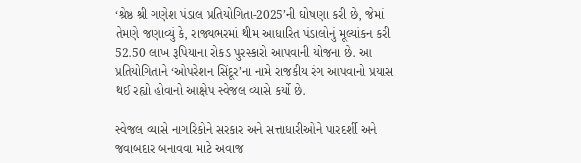‘શ્રેષ્ઠ શ્રી ગણેશ પંડાલ પ્રતિયોગિતા-2025’ની ઘોષણા કરી છે, જેમાં તેમણે જણાવ્યું કે, રાજ્યભરમાં થીમ આધારિત પંડાલોનું મૂલ્યાંકન કરી 52.50 લાખ રૂપિયાના રોકડ પુરસ્કારો આપવાની યોજના છે. આ પ્રતિયોગિતાને ‘ઓપરેશન સિંદૂર’ના નામે રાજકીય રંગ આપવાનો પ્રયાસ થઈ રહ્યો હોવાનો આક્ષેપ સ્વેજલ વ્યાસે કર્યો છે.

સ્વેજલ વ્યાસે નાગરિકોને સરકાર અને સત્તાધારીઓને પારદર્શી અને જવાબદાર બનાવવા માટે અવાજ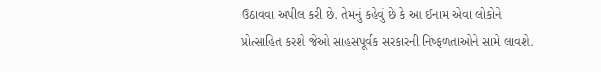ઉઠાવવા અપીલ કરી છે. તેમનું કહેવું છે કે આ ઈનામ એવા લોકોને પ્રોત્સાહિત કરશે જેઓ સાહસપૂર્વક સરકારની નિષ્ફળતાઓને સામે લાવશે.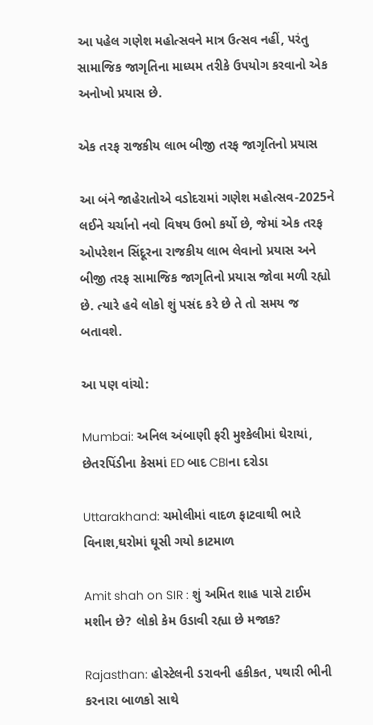આ પહેલ ગણેશ મહોત્સવને માત્ર ઉત્સવ નહીં, પરંતુ સામાજિક જાગૃતિના માધ્યમ તરીકે ઉપયોગ કરવાનો એક અનોખો પ્રયાસ છે.

એક તરફ રાજકીય લાભ બીજી તરફ જાગૃતિનો પ્રયાસ

આ બંને જાહેરાતોએ વડોદરામાં ગણેશ મહોત્સવ-2025ને લઈને ચર્ચાનો નવો વિષય ઉભો કર્યો છે, જેમાં એક તરફ ઓપરેશન સિંદૂરના રાજકીય લાભ લેવાનો પ્રયાસ અને બીજી તરફ સામાજિક જાગૃતિનો પ્રયાસ જોવા મળી રહ્યો છે. ત્યારે હવે લોકો શું પસંદ કરે છે તે તો સમય જ બતાવશે.

આ પણ વાંચો:

Mumbai: અનિલ અંબાણી ફરી મુશ્કેલીમાં ઘેરાયાં, છેતરપિંડીના કેસમાં ED બાદ CBIના દરોડા

Uttarakhand: ચમોલીમાં વાદળ ફાટવાથી ભારે વિનાશ,ઘરોમાં ઘૂસી ગયો કાટમાળ

Amit shah on SIR : શું અમિત શાહ પાસે ટાઈમ મશીન છે? લોકો કેમ ઉડાવી રહ્યા છે મજાક?

Rajasthan: હોસ્ટેલની ડરાવની હકીકત, પથારી ભીની કરનારા બાળકો સાથે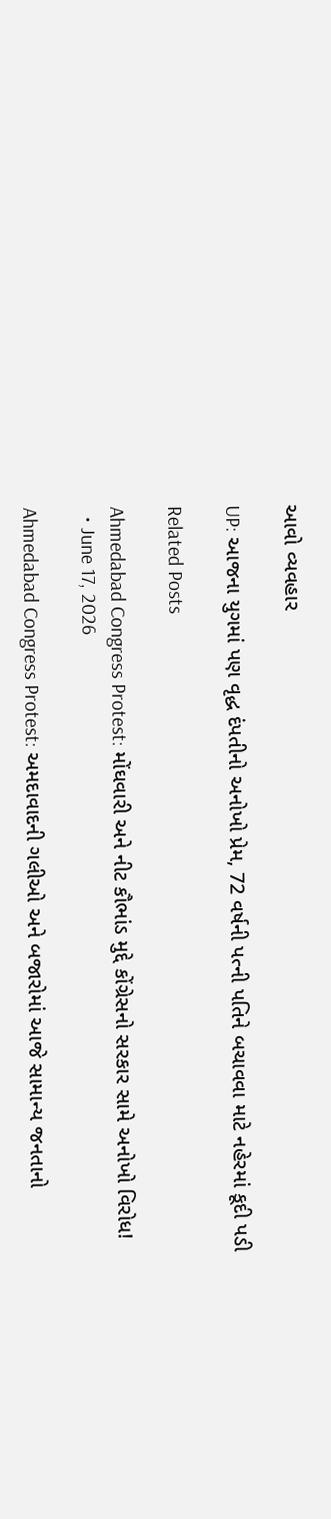આવો વ્યવહાર

UP: આજના યુગમાં પણ વૃદ્ધ દંપતીનો અનોખો પ્રેમ, 72 વર્ષની પત્ની પતિને બચાવવા માટે નહેરમાં કૂદી પડી

Related Posts

Ahmedabad Congress Protest: મોંઘવારી અને નીટ કૌભાંડ મુદ્દે કોંગ્રેસનો સરકાર સામે અનોખો વિરોધ!
  • June 17, 2026

Ahmedabad Congress Protest: અમદાવાદની ગલીઓ અને બજારોમાં આજે સામાન્ય જનતાનો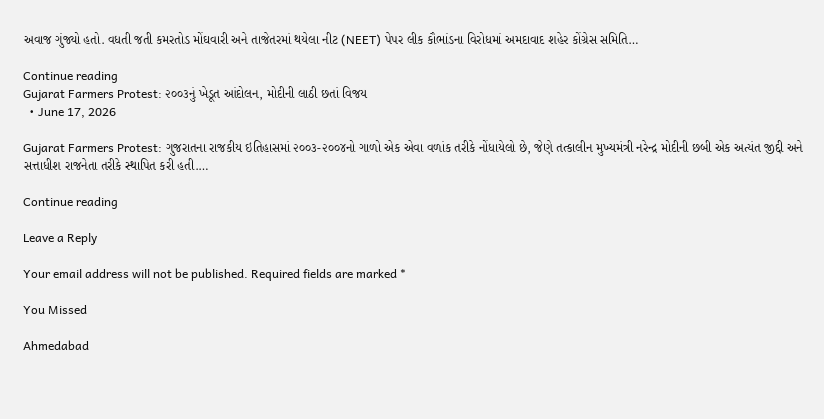અવાજ ગુંજ્યો હતો. વધતી જતી કમરતોડ મોંઘવારી અને તાજેતરમાં થયેલા નીટ (NEET) પેપર લીક કૌભાંડના વિરોધમાં અમદાવાદ શહેર કોંગ્રેસ સમિતિ…

Continue reading
Gujarat Farmers Protest: ૨૦૦૩નું ખેડૂત આંદોલન, મોદીની લાઠી છતાં વિજય
  • June 17, 2026

Gujarat Farmers Protest: ગુજરાતના રાજકીય ઇતિહાસમાં ૨૦૦૩-૨૦૦૪નો ગાળો એક એવા વળાંક તરીકે નોંધાયેલો છે, જેણે તત્કાલીન મુખ્યમંત્રી નરેન્દ્ર મોદીની છબી એક અત્યંત જીદ્દી અને સત્તાધીશ રાજનેતા તરીકે સ્થાપિત કરી હતી.…

Continue reading

Leave a Reply

Your email address will not be published. Required fields are marked *

You Missed

Ahmedabad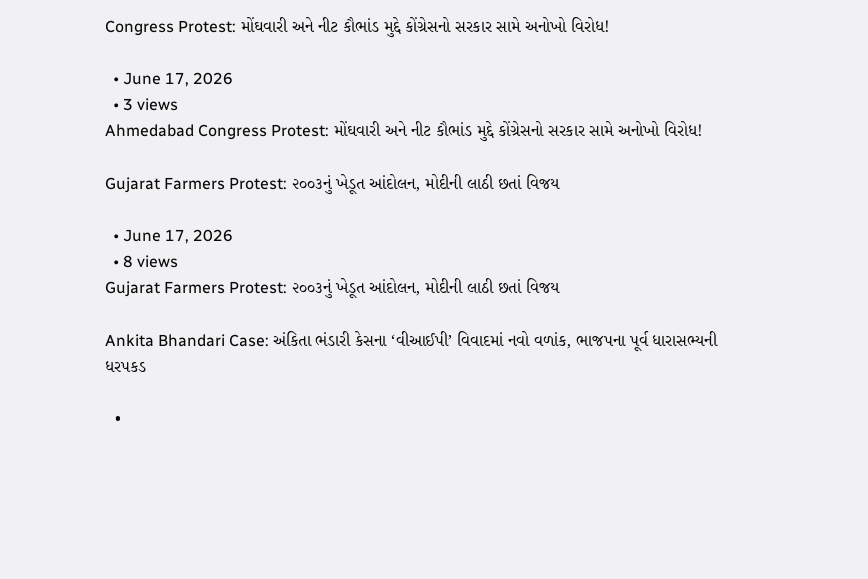Congress Protest: મોંઘવારી અને નીટ કૌભાંડ મુદ્દે કોંગ્રેસનો સરકાર સામે અનોખો વિરોધ!

  • June 17, 2026
  • 3 views
Ahmedabad Congress Protest: મોંઘવારી અને નીટ કૌભાંડ મુદ્દે કોંગ્રેસનો સરકાર સામે અનોખો વિરોધ!

Gujarat Farmers Protest: ૨૦૦૩નું ખેડૂત આંદોલન, મોદીની લાઠી છતાં વિજય

  • June 17, 2026
  • 8 views
Gujarat Farmers Protest: ૨૦૦૩નું ખેડૂત આંદોલન, મોદીની લાઠી છતાં વિજય

Ankita Bhandari Case: અંકિતા ભંડારી કેસના ‘વીઆઈપી’ વિવાદમાં નવો વળાંક, ભાજપના પૂર્વ ધારાસભ્યની ધરપકડ

  •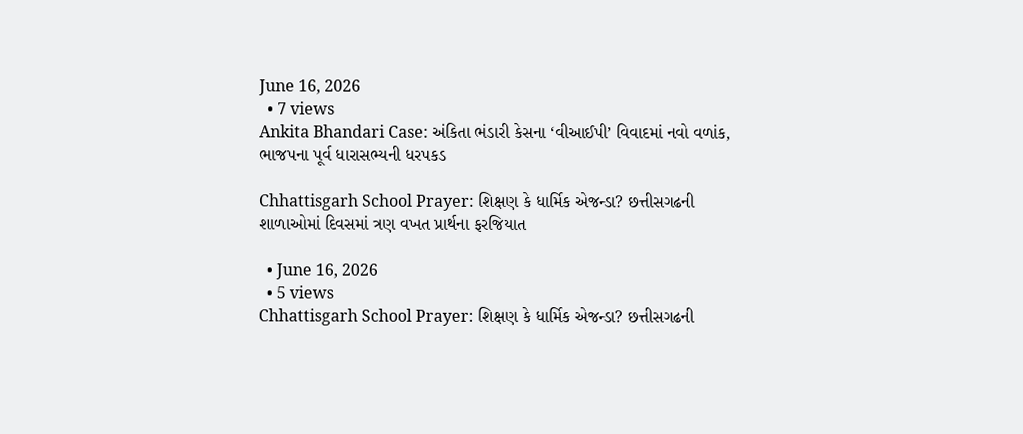June 16, 2026
  • 7 views
Ankita Bhandari Case: અંકિતા ભંડારી કેસના ‘વીઆઈપી’ વિવાદમાં નવો વળાંક, ભાજપના પૂર્વ ધારાસભ્યની ધરપકડ

Chhattisgarh School Prayer: શિક્ષણ કે ધાર્મિક એજન્ડા? છત્તીસગઢની શાળાઓમાં દિવસમાં ત્રણ વખત પ્રાર્થના ફરજિયાત

  • June 16, 2026
  • 5 views
Chhattisgarh School Prayer: શિક્ષણ કે ધાર્મિક એજન્ડા? છત્તીસગઢની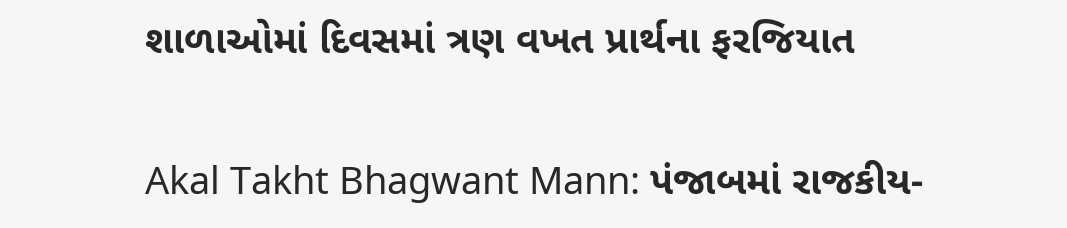શાળાઓમાં દિવસમાં ત્રણ વખત પ્રાર્થના ફરજિયાત

Akal Takht Bhagwant Mann: પંજાબમાં રાજકીય-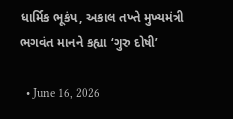ધાર્મિક ભૂકંપ, અકાલ તખ્તે મુખ્યમંત્રી ભગવંત માનને કહ્યા ‘ગુરુ દોષી’

  • June 16, 2026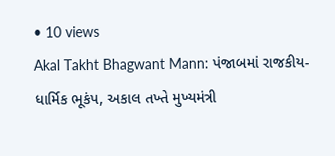• 10 views
Akal Takht Bhagwant Mann: પંજાબમાં રાજકીય-ધાર્મિક ભૂકંપ, અકાલ તખ્તે મુખ્યમંત્રી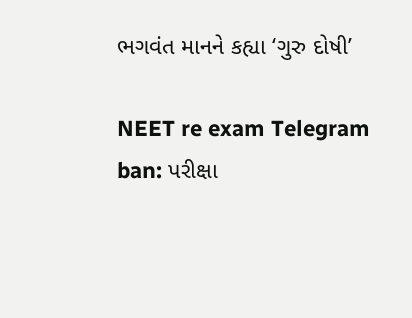ભગવંત માનને કહ્યા ‘ગુરુ દોષી’

NEET re exam Telegram ban: પરીક્ષા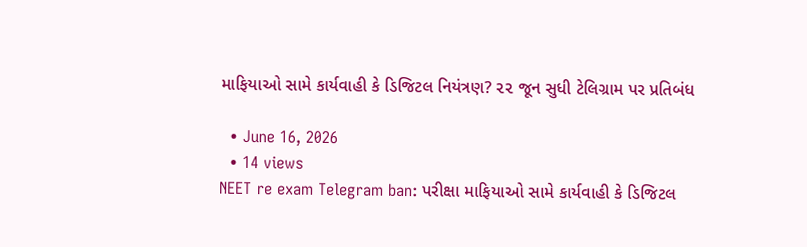માફિયાઓ સામે કાર્યવાહી કે ડિજિટલ નિયંત્રણ? ૨૨ જૂન સુધી ટેલિગ્રામ પર પ્રતિબંધ

  • June 16, 2026
  • 14 views
NEET re exam Telegram ban: પરીક્ષા માફિયાઓ સામે કાર્યવાહી કે ડિજિટલ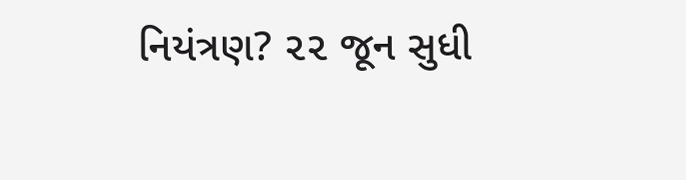નિયંત્રણ? ૨૨ જૂન સુધી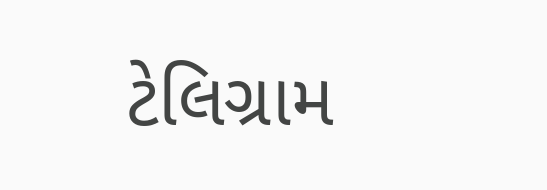ટેલિગ્રામ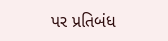પર પ્રતિબંધ